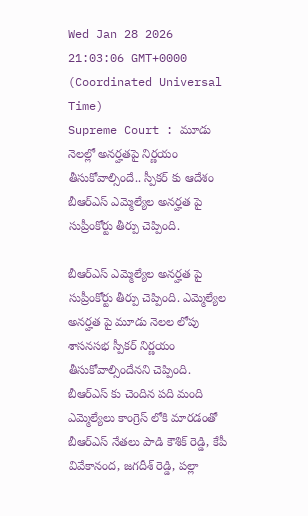Wed Jan 28 2026 21:03:06 GMT+0000 (Coordinated Universal Time)
Supreme Court : మూడు నెలల్లో అనర్హతపై నిర్ణయం తీసుకోవాల్సిందే.. స్పీకర్ కు ఆదేశం
బీఆర్ఎస్ ఎమ్మెల్యేల అనర్హత పై సుప్రీంకోర్టు తీర్పు చెప్పింది.

బీఆర్ఎస్ ఎమ్మెల్యేల అనర్హత పై సుప్రీంకోర్టు తీర్పు చెప్పింది. ఎమ్మెల్యేల అనర్హత పై మూడు నెలల లోపు శాసనసభ స్పీకర్ నిర్ణయం తీసుకోవాల్సిందేనని చెప్పింది. బీఆర్ఎస్ కు చెందిన పది మంది ఎమ్మెల్యేలు కాంగ్రెస్ లోకి మారడంతో బీఆర్ఎస్ నేతలు పాడి కౌశిక్ రెడ్డి, కేపీ వివేకానంద, జగదీశ్ రెడ్డి, పల్లా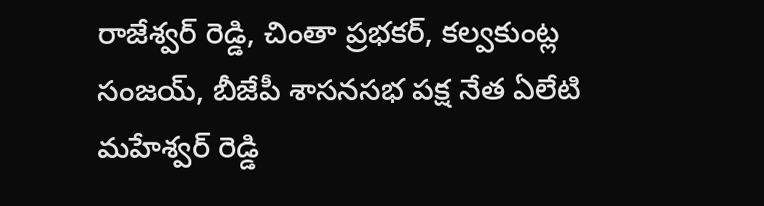రాజేశ్వర్ రెడ్డి, చింతా ప్రభకర్, కల్వకుంట్ల సంజయ్, బీజేపీ శాసనసభ పక్ష నేత ఏలేటి మహేశ్వర్ రెడ్డి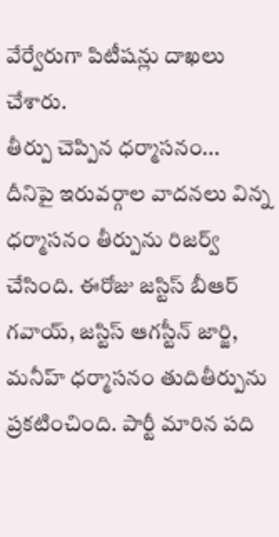వేర్వేరుగా పిటీషన్లు దాఖలు చేశారు.
తీర్పు చెప్పిన ధర్మాసనం...
దీనిపై ఇరువర్గాల వాదనలు విన్న ధర్మాసనం తీర్పును రిజర్వ్ చేసింది. ఈరోజు జస్టిస్ బీఆర్ గవాయ్, జస్టిస్ ఆగస్టీన్ జార్జి, మనీహ్ ధర్మాసనం తుదితీర్పును ప్రకటించింది. పార్టీ మారిన పది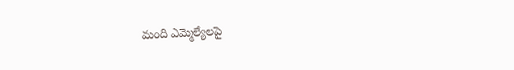మంది ఎమ్మెల్యేలపై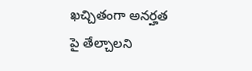ఖచ్చితంగా అనర్హత పై తేల్చాలని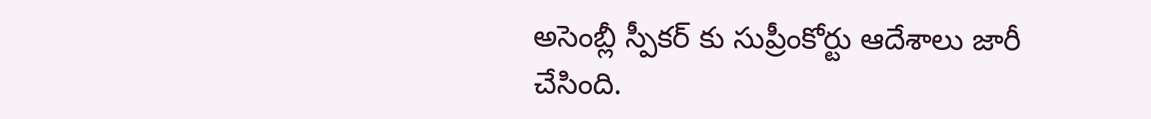అసెంబ్లీ స్పీకర్ కు సుప్రీంకోర్టు ఆదేశాలు జారీ చేసింది.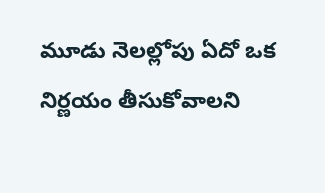మూడు నెలల్లోపు ఏదో ఒక నిర్ణయం తీసుకోవాలని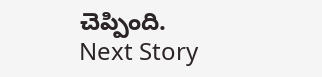చెప్పింది.
Next Story